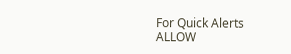For Quick Alerts
ALLOW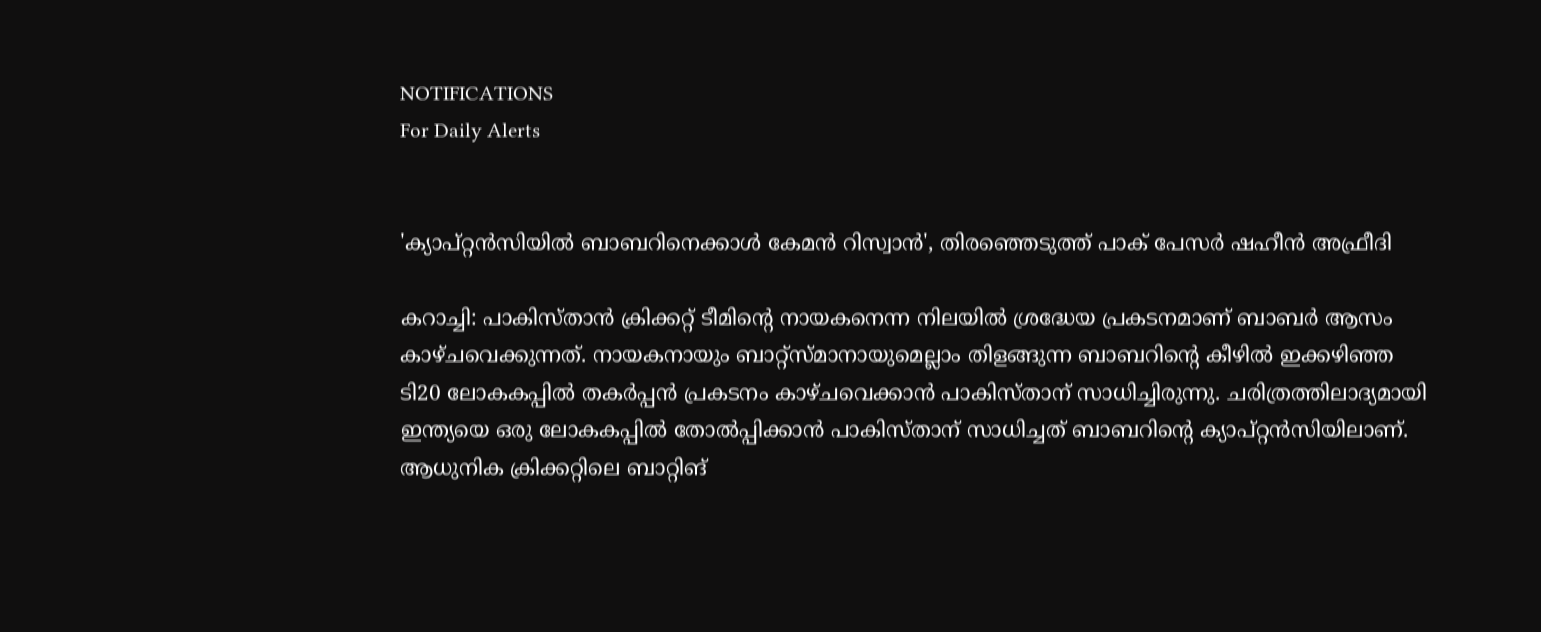NOTIFICATIONS
For Daily Alerts


'ക്യാപ്റ്റന്‍സിയില്‍ ബാബറിനെക്കാള്‍ കേമന്‍ റിസ്വാന്‍', തിരഞ്ഞെടുത്ത് പാക് പേസര്‍ ഷഹീന്‍ അഫ്രീദി

കറാച്ചി: പാകിസ്താന്‍ ക്രിക്കറ്റ് ടീമിന്റെ നായകനെന്ന നിലയില്‍ ശ്രദ്ധേയ പ്രകടനമാണ് ബാബര്‍ ആസം കാഴ്ചവെക്കുന്നത്. നായകനായും ബാറ്റ്‌സ്മാനായുമെല്ലാം തിളങ്ങുന്ന ബാബറിന്റെ കീഴില്‍ ഇക്കഴിഞ്ഞ ടി20 ലോകകപ്പില്‍ തകര്‍പ്പന്‍ പ്രകടനം കാഴ്ചവെക്കാന്‍ പാകിസ്താന് സാധിച്ചിരുന്നു. ചരിത്രത്തിലാദ്യമായി ഇന്ത്യയെ ഒരു ലോകകപ്പില്‍ തോല്‍പ്പിക്കാന്‍ പാകിസ്താന് സാധിച്ചത് ബാബറിന്റെ ക്യാപ്റ്റന്‍സിയിലാണ്. ആധുനിക ക്രിക്കറ്റിലെ ബാറ്റിങ്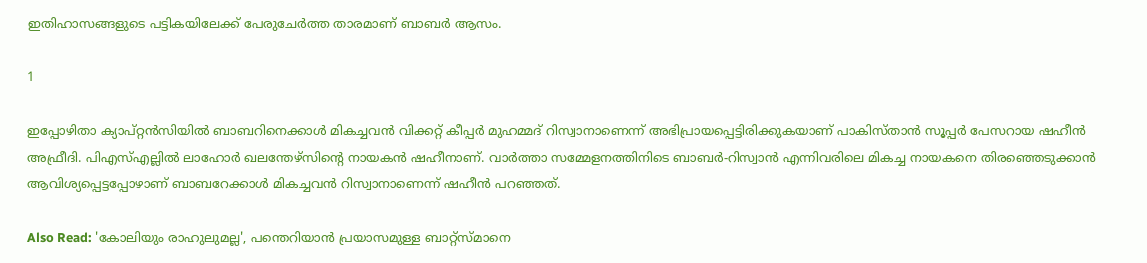ഇതിഹാസങ്ങളുടെ പട്ടികയിലേക്ക് പേരുചേര്‍ത്ത താരമാണ് ബാബര്‍ ആസം.

1

ഇപ്പോഴിതാ ക്യാപ്റ്റന്‍സിയില്‍ ബാബറിനെക്കാള്‍ മികച്ചവന്‍ വിക്കറ്റ് കീപ്പര്‍ മുഹമ്മദ് റിസ്വാനാണെന്ന് അഭിപ്രായപ്പെട്ടിരിക്കുകയാണ് പാകിസ്താന്‍ സൂപ്പര്‍ പേസറായ ഷഹീന്‍ അഫ്രീദി. പിഎസ്എല്ലില്‍ ലാഹോര്‍ ഖലന്തേഴ്‌സിന്റെ നായകന്‍ ഷഹീനാണ്. വാര്‍ത്താ സമ്മേളനത്തിനിടെ ബാബര്‍-റിസ്വാന്‍ എന്നിവരിലെ മികച്ച നായകനെ തിരഞ്ഞെടുക്കാന്‍ ആവിശ്യപ്പെട്ടപ്പോഴാണ് ബാബറേക്കാള്‍ മികച്ചവന്‍ റിസ്വാനാണെന്ന് ഷഹീന്‍ പറഞ്ഞത്.

Also Read: 'കോലിയും രാഹുലുമല്ല', പന്തെറിയാന്‍ പ്രയാസമുള്ള ബാറ്റ്‌സ്മാനെ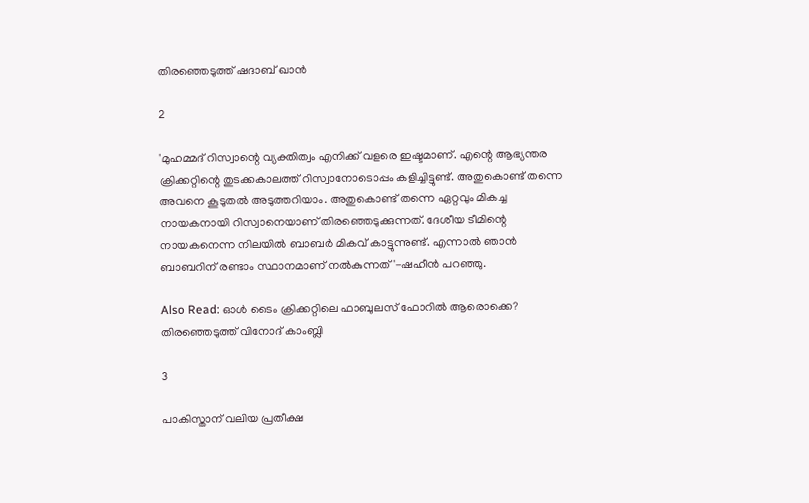തിരഞ്ഞെടുത്ത് ഷദാബ് ഖാന്‍

2

'മുഹമ്മദ് റിസ്വാന്റെ വ്യക്തിത്വം എനിക്ക് വളരെ ഇഷ്ടമാണ്. എന്റെ ആഭ്യന്തര ക്രിക്കറ്റിന്റെ തുടക്കകാലത്ത് റിസ്വാനോടൊപ്പം കളിച്ചിട്ടുണ്ട്. അതുകൊണ്ട് തന്നെ അവനെ കൂടുതല്‍ അടുത്തറിയാം. അതുകൊണ്ട് തന്നെ ഏറ്റവും മികച്ച നായകനായി റിസ്വാനെയാണ് തിരഞ്ഞെടുക്കുന്നത്. ദേശീയ ടീമിന്റെ നായകനെന്ന നിലയില്‍ ബാബര്‍ മികവ് കാട്ടുന്നുണ്ട്. എന്നാല്‍ ഞാന്‍ ബാബറിന് രണ്ടാം സ്ഥാനമാണ് നല്‍കുന്നത്'-ഷഹീന്‍ പറഞ്ഞു.

Also Read: ഓള്‍ ടൈം ക്രിക്കറ്റിലെ ഫാബുലസ് ഫോറില്‍ ആരൊക്കെ? തിരഞ്ഞെടുത്ത് വിനോദ് കാംബ്ലി

3

പാകിസ്താന് വലിയ പ്രതീക്ഷ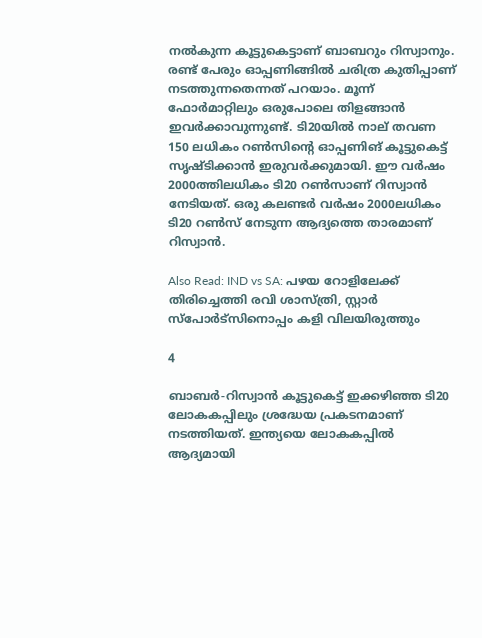നല്‍കുന്ന കൂട്ടുകെട്ടാണ് ബാബറും റിസ്വാനും. രണ്ട് പേരും ഓപ്പണിങ്ങില്‍ ചരിത്ര കുതിപ്പാണ് നടത്തുന്നതെന്നത് പറയാം. മൂന്ന് ഫോര്‍മാറ്റിലും ഒരുപോലെ തിളങ്ങാന്‍ ഇവര്‍ക്കാവുന്നുണ്ട്. ടി20യില്‍ നാല് തവണ 150 ലധികം റണ്‍സിന്റെ ഓപ്പണിങ് കൂട്ടുകെട്ട് സൃഷ്ടിക്കാന്‍ ഇരുവര്‍ക്കുമായി. ഈ വര്‍ഷം 2000ത്തിലധികം ടി20 റണ്‍സാണ് റിസ്വാന്‍ നേടിയത്. ഒരു കലണ്ടര്‍ വര്‍ഷം 2000ലധികം ടി20 റണ്‍സ് നേടുന്ന ആദ്യത്തെ താരമാണ് റിസ്വാന്‍.

Also Read: IND vs SA: പഴയ റോളിലേക്ക് തിരിച്ചെത്തി രവി ശാസ്ത്രി, സ്റ്റാര്‍ സ്‌പോര്‍ട്‌സിനൊപ്പം കളി വിലയിരുത്തും

4

ബാബര്‍-റിസ്വാന്‍ കൂട്ടുകെട്ട് ഇക്കഴിഞ്ഞ ടി20 ലോകകപ്പിലും ശ്രദ്ധേയ പ്രകടനമാണ് നടത്തിയത്. ഇന്ത്യയെ ലോകകപ്പില്‍ ആദ്യമായി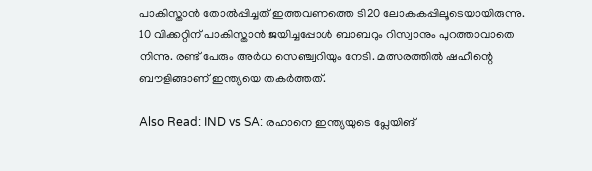പാകിസ്താന്‍ തോല്‍പ്പിച്ചത് ഇത്തവണത്തെ ടി20 ലോകകപ്പിലൂടെയായിരുന്നു. 10 വിക്കറ്റിന് പാകിസ്താന്‍ ജയിച്ചപ്പോള്‍ ബാബറും റിസ്വാനും പുറത്താവാതെ നിന്നു. രണ്ട് പേരും അര്‍ധ സെഞ്ച്വറിയും നേടി. മത്സരത്തില്‍ ഷഹീന്റെ ബൗളിങ്ങാണ് ഇന്ത്യയെ തകര്‍ത്തത്.

Also Read: IND vs SA: രഹാനെ ഇന്ത്യയുടെ പ്ലേയിങ്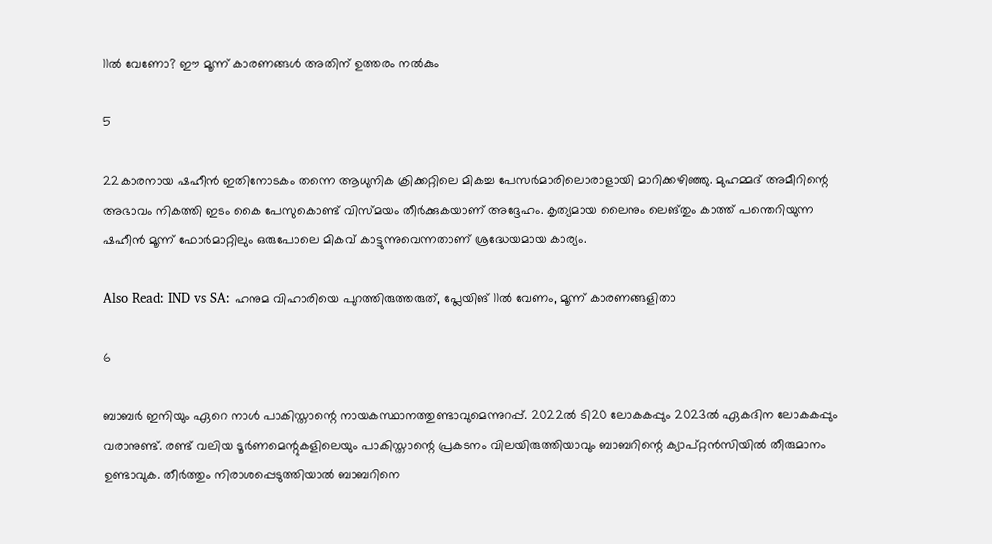11ല്‍ വേണോ? ഈ മൂന്ന് കാരണങ്ങള്‍ അതിന് ഉത്തരം നല്‍കും

5

22കാരനായ ഷഹീന്‍ ഇതിനോടകം തന്നെ ആധുനിക ക്രിക്കറ്റിലെ മികച്ച പേസര്‍മാരിലൊരാളായി മാറിക്കഴിഞ്ഞു. മുഹമ്മദ് അമീറിന്റെ അഭാവം നികത്തി ഇടം കൈ പേസുകൊണ്ട് വിസ്മയം തീര്‍ക്കുകയാണ് അദ്ദേഹം. കൃത്യമായ ലൈനും ലെങ്തും കാത്ത് പന്തെറിയുന്ന ഷഹീന്‍ മൂന്ന് ഫോര്‍മാറ്റിലും ഒരുപോലെ മികവ് കാട്ടുന്നുവെന്നതാണ് ശ്രദ്ധേയമായ കാര്യം.

Also Read: IND vs SA: ഹനുമ വിഹാരിയെ പുറത്തിരുത്തരുത്, പ്ലേയിങ് 11ല്‍ വേണം, മൂന്ന് കാരണങ്ങളിതാ

6

ബാബര്‍ ഇനിയും ഏറെ നാള്‍ പാകിസ്താന്റെ നായകസ്ഥാനത്തുണ്ടാവുമെന്നുറപ്പ്. 2022ല്‍ ടി20 ലോകകപ്പും 2023ല്‍ ഏകദിന ലോകകപ്പും വരാനുണ്ട്. രണ്ട് വലിയ ടൂര്‍ണമെന്റുകളിലെയും പാകിസ്താന്റെ പ്രകടനം വിലയിരുത്തിയാവും ബാബറിന്റെ ക്യാപ്റ്റന്‍സിയില്‍ തീരുമാനം ഉണ്ടാവുക. തീര്‍ത്തും നിരാശപ്പെടുത്തിയാല്‍ ബാബറിനെ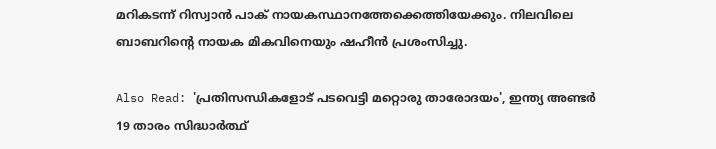മറികടന്ന് റിസ്വാന്‍ പാക് നായകസ്ഥാനത്തേക്കെത്തിയേക്കും. നിലവിലെ ബാബറിന്റെ നായക മികവിനെയും ഷഹീന്‍ പ്രശംസിച്ചു.

Also Read: 'പ്രതിസന്ധികളോട് പടവെട്ടി മറ്റൊരു താരോദയം', ഇന്ത്യ അണ്ടര്‍ 19 താരം സിദ്ധാര്‍ത്ഥ്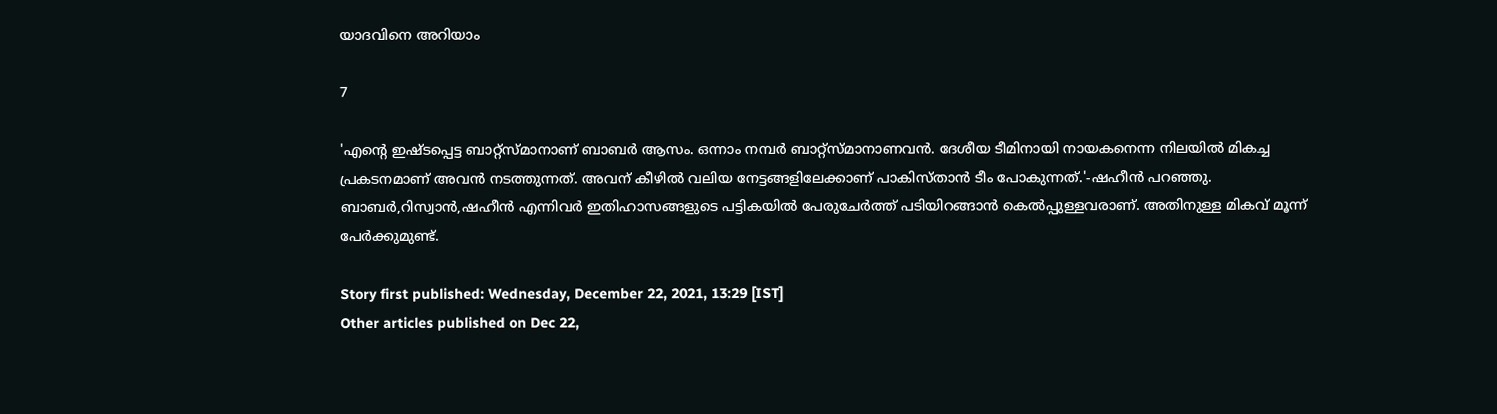യാദവിനെ അറിയാം

7

'എന്റെ ഇഷ്ടപ്പെട്ട ബാറ്റ്‌സ്മാനാണ് ബാബര്‍ ആസം. ഒന്നാം നമ്പര്‍ ബാറ്റ്‌സ്മാനാണവന്‍. ദേശീയ ടീമിനായി നായകനെന്ന നിലയില്‍ മികച്ച പ്രകടനമാണ് അവന്‍ നടത്തുന്നത്. അവന് കീഴില്‍ വലിയ നേട്ടങ്ങളിലേക്കാണ് പാകിസ്താന്‍ ടീം പോകുന്നത്.'-ഷഹീന്‍ പറഞ്ഞു. ബാബര്‍,റിസ്വാന്‍,ഷഹീന്‍ എന്നിവര്‍ ഇതിഹാസങ്ങളുടെ പട്ടികയില്‍ പേരുചേര്‍ത്ത് പടിയിറങ്ങാന്‍ കെല്‍പ്പുള്ളവരാണ്. അതിനുള്ള മികവ് മൂന്ന് പേര്‍ക്കുമുണ്ട്.

Story first published: Wednesday, December 22, 2021, 13:29 [IST]
Other articles published on Dec 22,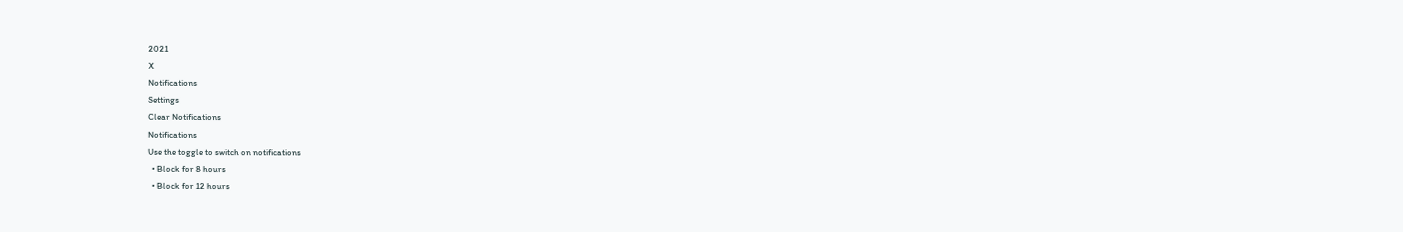2021
X
Notifications
Settings
Clear Notifications
Notifications
Use the toggle to switch on notifications
  • Block for 8 hours
  • Block for 12 hours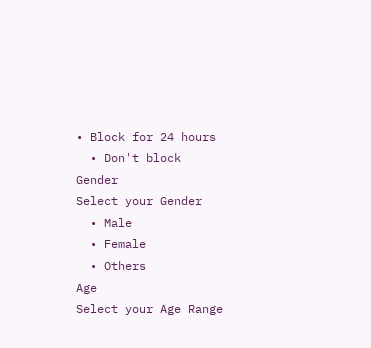• Block for 24 hours
  • Don't block
Gender
Select your Gender
  • Male
  • Female
  • Others
Age
Select your Age Range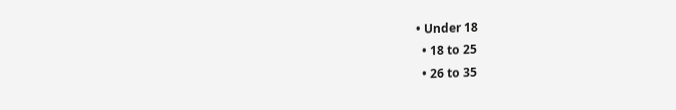• Under 18
  • 18 to 25
  • 26 to 35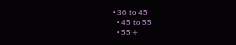• 36 to 45
  • 45 to 55
  • 55+